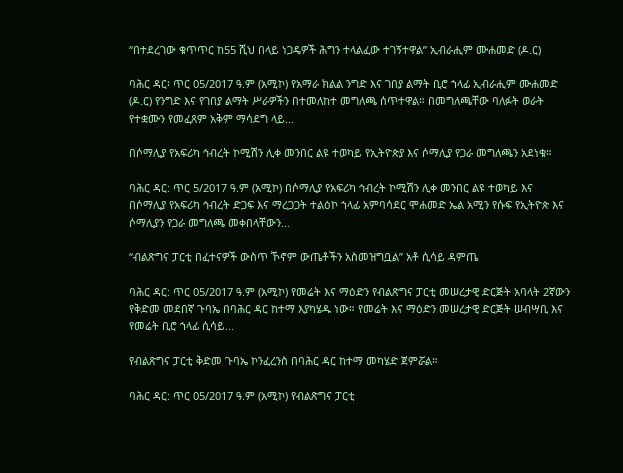“በተደረገው ቁጥጥር ከ55 ሺህ በላይ ነጋዴዎች ሕግን ተላልፈው ተገኝተዋል” ኢብራሒም ሙሐመድ (ዶ.ር)

ባሕር ዳር፡ ጥር 05/2017 ዓ.ም (አሚኮ) የአማራ ክልል ንግድ እና ገበያ ልማት ቢሮ ኀላፊ ኢብራሒም ሙሐመድ (ዶ.ር) የንግድ እና የገበያ ልማት ሥራዎችን በተመለከተ መግለጫ ሰጥተዋል። በመግለጫቸው ባለፉት ወራት የተቋሙን የመፈጸም አቅም ማሳደግ ላይ...

በሶማሊያ የአፍሪካ ኅብረት ኮሚሽን ሊቀ መንበር ልዩ ተወካይ የኢትዮጵያ እና ሶማሊያ የጋራ መግለጫን አደነቁ።

ባሕር ዳር: ጥር 5/2017 ዓ.ም (አሚኮ) በሶማሊያ የአፍሪካ ኅብረት ኮሚሽን ሊቀ መንበር ልዩ ተወካይ እና በሶማሊያ የአፍሪካ ኅብረት ድጋፍ እና ማረጋጋት ተልዕኮ ኀላፊ አምባሳደር ሞሐመድ ኤል አሚን የሱፍ የኢትዮጵ እና ሶማሊያን የጋራ መግለጫ መቀበላቸውን...

“ብልጽግና ፓርቲ በፈተናዎች ውስጥ ኾኖም ውጤቶችን አስመዝግቧል” አቶ ሲሳይ ዳምጤ

ባሕር ዳር: ጥር 05/2017 ዓ.ም (አሚኮ) የመሬት እና ማዕድን የብልጽግና ፓርቲ መሠረታዊ ድርጅት አባላት 2ኛውን የቅድመ መደበኛ ጉባኤ በባሕር ዳር ከተማ እያካሄዱ ነው። የመሬት እና ማዕድን መሠረታዊ ድርጅት ሠብሣቢ እና የመሬት ቢሮ ኀላፊ ሲሳይ...

የብልጽግና ፓርቲ ቅድመ ጉባኤ ኮንፈረንስ በባሕር ዳር ከተማ መካሄድ ጀምሯል።

ባሕር ዳር: ጥር 05/2017 ዓ.ም (አሚኮ) የብልጽግና ፓርቲ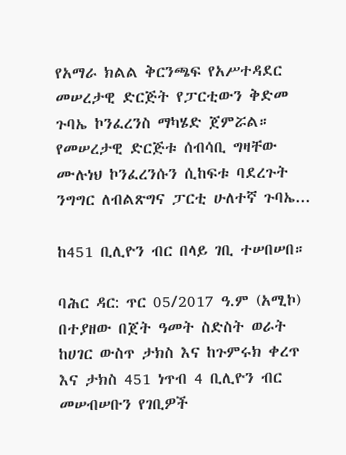የአማራ ክልል ቅርንጫፍ የአሥተዳደር መሠረታዊ ድርጅት የፓርቲውን ቅድመ ጉባኤ ኮንፈረንስ ማካሄድ ጀምሯል። የመሠረታዊ ድርጅቱ ሰብሳቢ ግዛቸው ሙሉነህ ኮንፈረንሱን ሲከፍቱ ባደረጉት ንግግር ለብልጽግና ፓርቲ ሁለተኛ ጉባኤ...

ከ451 ቢሊዮን ብር በላይ ገቢ ተሠበሠበ።

ባሕር ዳር: ጥር 05/2017 ዓ.ም (አሚኮ) በተያዘው በጀት ዓመት ስድስት ወራት ከሀገር ውስጥ ታክስ እና ከጉምሩክ ቀረጥ እና ታክስ 451 ነጥብ 4 ቢሊዮን ብር መሠብሠቡን የገቢዎች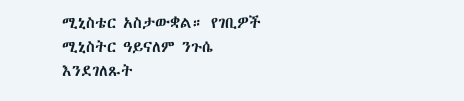ሚኒስቴር አስታውቋል። የገቢዎች ሚኒስትር ዓይናለም ንጉሴ እንደገለጹት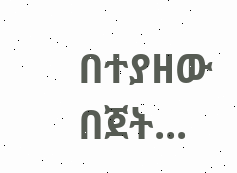በተያዘው በጀት...